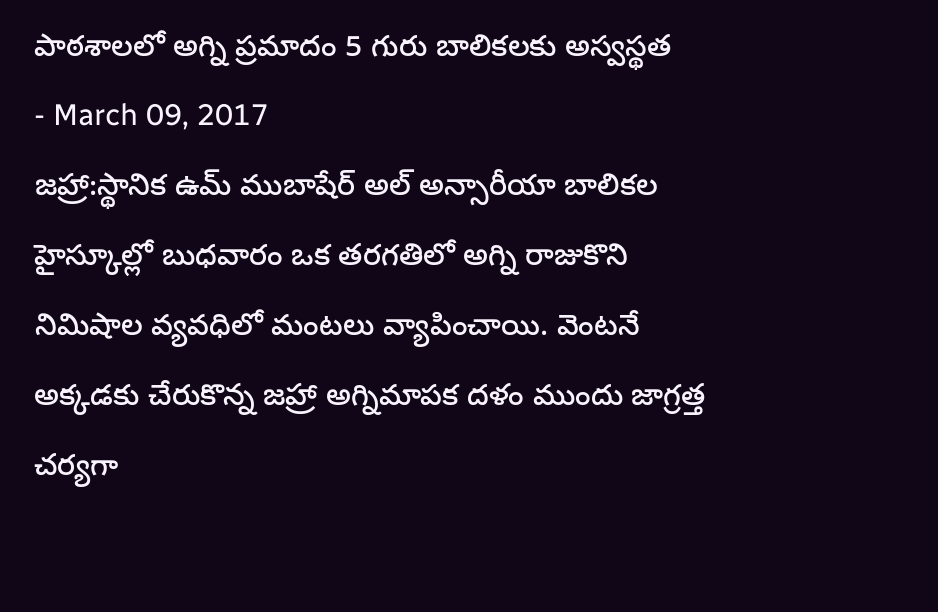పాఠశాలలో అగ్ని ప్రమాదం 5 గురు బాలికలకు అస్వస్థత
- March 09, 2017
జహ్రా:స్థానిక ఉమ్ ముబాషేర్ అల్ అన్సారీయా బాలికల హైస్కూల్లో బుధవారం ఒక తరగతిలో అగ్ని రాజుకొని నిమిషాల వ్యవధిలో మంటలు వ్యాపించాయి. వెంటనే అక్కడకు చేరుకొన్న జహ్రా అగ్నిమాపక దళం ముందు జాగ్రత్త చర్యగా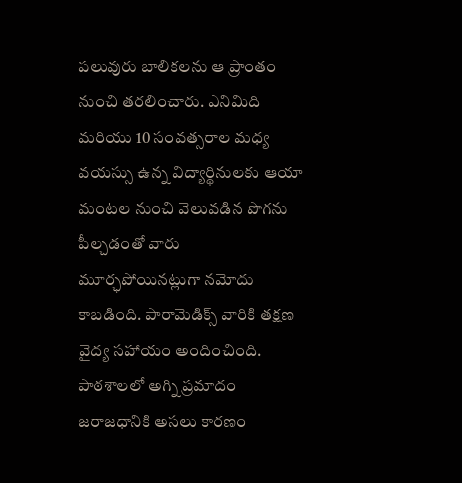పలువురు బాలికలను ఆ ప్రాంతం నుంచి తరలించారు. ఎనిమిది మరియు 10 సంవత్సరాల మధ్య వయస్సు ఉన్న విద్యార్థినులకు ఆయా మంటల నుంచి వెలువడిన పొగను పీల్చడంతో వారు మూర్ఛపోయినట్లుగా నమోదు కాబడింది. పారామెడిక్స్ వారికి తక్షణ వైద్య సహాయం అందించింది. పాఠశాలలో అగ్ని ప్రమాదం జరాజధానికి అసలు కారణం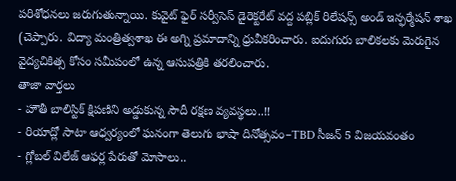పరిశోధనలు జరుగుతున్నాయి. కువైట్ ఫైర్ సర్వీసెస్ డైరెక్టరేట్ వద్ద పబ్లిక్ రిలేషన్స్ అండ్ ఇన్ఫర్మేషన్ శాఖ (చెప్పారు. విద్యా మంత్రిత్వశాఖ ఈ అగ్ని ప్రమాదాన్ని ధ్రువీకరించారు. ఐదుగురు బాలికలకు మెరుగైన వైద్యచికిత్స కోసం సమీపంలో ఉన్న ఆసుపత్రికి తరలించారు.
తాజా వార్తలు
- హౌతీ బాలిస్టిక్ క్షిపణిని అడ్డుకున్న సౌదీ రక్షణ వ్యవస్థలు..!!
- రియాద్లో సాటా ఆధ్వర్యంలో ఘనంగా తెలుగు భాషా దినోత్సవం–TBD సీజన్ 5 విజయవంతం
- గ్లోబల్ విలేజ్ ఆఫర్ల పేరుతో మోసాలు..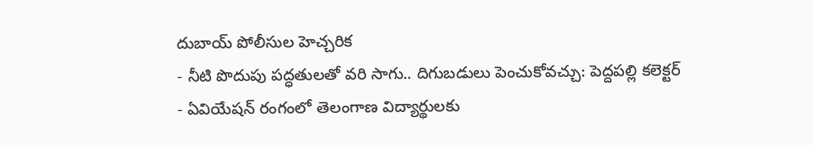దుబాయ్ పోలీసుల హెచ్చరిక
- నీటి పొదుపు పద్ధతులతో వరి సాగు.. దిగుబడులు పెంచుకోవచ్చు: పెద్దపల్లి కలెక్టర్
- ఏవియేషన్ రంగంలో తెలంగాణ విద్యార్థులకు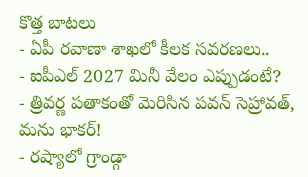కొత్త బాటలు
- ఏపీ రవాణా శాఖలో కీలక సవరణలు..
- ఐపీఎల్ 2027 మినీ వేలం ఎప్పుడంటే?
- త్రివర్ణ పతాకంతో మెరిసిన పవన్ సెహ్రావత్, మను భాకర్!
- రష్యాలో గ్రాండ్గా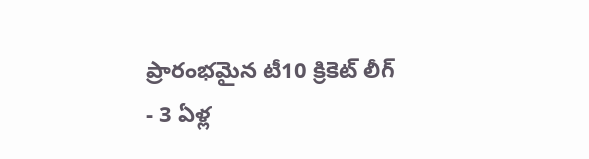ప్రారంభమైన టీ10 క్రికెట్ లీగ్
- 3 ఏళ్ల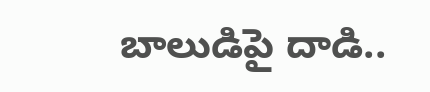బాలుడిపై దాడి..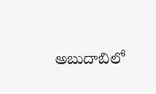అబుదాబిలో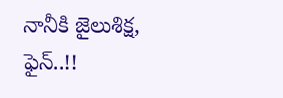నానీకి జైలుశిక్ష, ఫైన్..!!